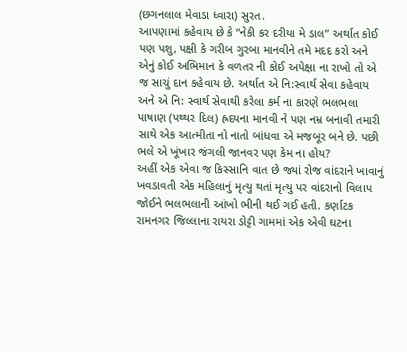(છગનલાલ મેવાડા ધ્વારા) સુરત.
આપણામાં કહેવાય છે કે “નેકી કર દરીયા મે ડાલ” અર્થાત કોઈ પણ પશુ, પક્ષી કે ગરીબ ગુરબા માનવીને તમે મદદ કરો અને એનું કોઈ અભિમાન કે વળતર ની કોઈ અપેક્ષા ના રાખો તો એ જ સાચું દાન કહેવાય છે. અર્થાત એ નિ:સ્વાર્થ સેવા કહેવાય અને એ નિ: સ્વાર્થ સેવાથી કરેલા કર્મ ના કારણે ભલભલા પાષાણ (પથ્થર દિલ) હ્રદયના માનવી ને પણ નમ્ર બનાવી તમારી સાથે એક આત્મીતા નો નાતો બાંધવા એ મજબૂર બને છે. પછી ભલે એ ખૂંખાર જંગલી જાનવર પણ કેમ ના હોય?
અહીં એક એવા જ કિસ્સાનિ વાત છે જ્યાં રોજ વાંદરાને ખાવાનું ખવડાવતી એક મહિલાનું મૃત્યુ થતાં મૃત્યુ પર વાંદરાનો વિલાપ જોઈને ભલભલાની આંખો ભીની થઈ ગઈ હતી. કર્ણાટક રામનગર જિલ્લાના રાયરા ડોટ્ટી ગામમાં એક એવી ઘટના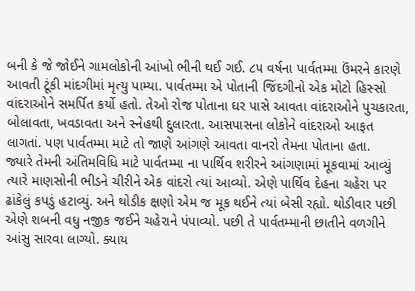બની કે જે જોઈને ગામલોકોની આંખો ભીની થઈ ગઈ. ૮૫ વર્ષના પાર્વતમ્મા ઉંમરને કારણે આવતી ટૂંકી માંદગીમાં મૃત્યુ પામ્યા. પાર્વતમ્મા એ પોતાની જિંદગીનો એક મોટો હિસ્સો વાંદરાઓને સમર્પિત કર્યો હતો. તેઓ રોજ પોતાના ઘર પાસે આવતા વાંદરાઓને પુચકારતા, બોલાવતા, ખવડાવતા અને સ્નેહથી દુલારતા. આસપાસના લોકોને વાંદરાઓ આફત લાગતાં. પણ પાર્વતમ્મા માટે તો જાણે આંગણે આવતા વાનરો તેમના પોતાના હતા.
જ્યારે તેમની અંતિમવિધિ માટે પાર્વતમ્મા ના પાર્થિવ શરીરને આંગણામાં મૂકવામાં આવ્યું ત્યારે માણસોની ભીડને ચીરીને એક વાંદરો ત્યાં આવ્યો. એણે પાર્થિવ દેહના ચહેરા પર ઢાંકેલું કપડું હટાવ્યું. અને થોડીક ક્ષણો એમ જ મૂક થઈને ત્યાં બેસી રહ્યો. થોડીવાર પછી એણે શબની વધુ નજીક જઈને ચહેરાને પંપાવ્યો. પછી તે પાર્વતમ્માની છાતીને વળગીને આંસુ સારવા લાગ્યો. ક્યાય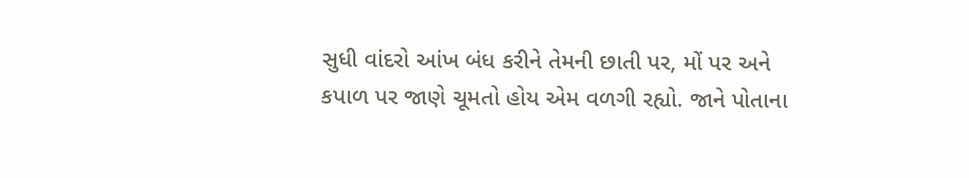સુધી વાંદરો આંખ બંધ કરીને તેમની છાતી પર, મોં પર અને કપાળ પર જાણે ચૂમતો હોય એમ વળગી રહ્યો. જાને પોતાના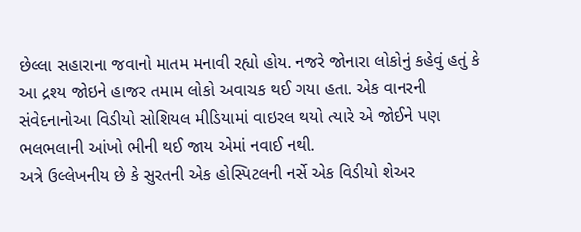છેલ્લા સહારાના જવાનો માતમ મનાવી રહ્યો હોય. નજરે જોનારા લોકોનું કહેવું હતું કે આ દ્રશ્ય જોઇને હાજર તમામ લોકો અવાચક થઈ ગયા હતા. એક વાનરની સંવેદનાનોઆ વિડીયો સોશિયલ મીડિયામાં વાઇરલ થયો ત્યારે એ જોઈને પણ ભલભલાની આંખો ભીની થઈ જાય એમાં નવાઈ નથી.
અત્રે ઉલ્લેખનીય છે કે સુરતની એક હોસ્પિટલની નર્સે એક વિડીયો શેઅર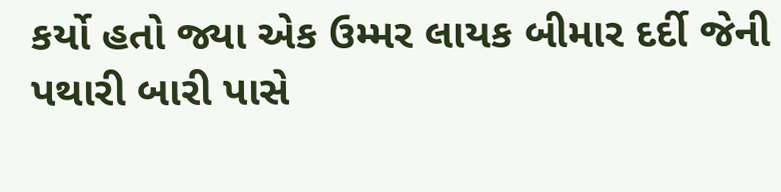કર્યો હતો જ્યા એક ઉમ્મર લાયક બીમાર દર્દી જેની પથારી બારી પાસે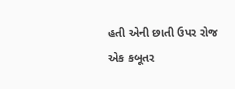હતી એની છાતી ઉપર રોજ એક કબૂતર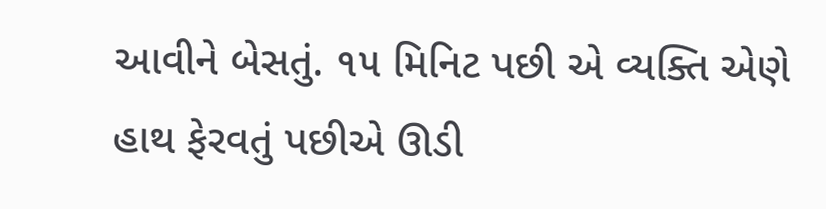આવીને બેસતું. ૧૫ મિનિટ પછી એ વ્યક્તિ એણે હાથ ફેરવતું પછીએ ઊડી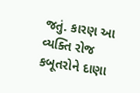જતું. કારણ આ વ્યક્તિ રોજ કબૂતરોને દાણા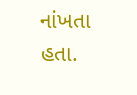નાંખતા હતા.